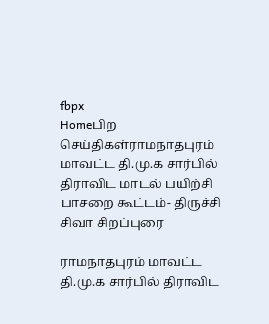fbpx
Homeபிற செய்திகள்ராமநாதபுரம் மாவட்ட தி.மு.க சார்பில் திராவிட மாடல் பயிற்சி பாசறை கூட்டம்- திருச்சி சிவா சிறப்புரை

ராமநாதபுரம் மாவட்ட தி.மு.க சார்பில் திராவிட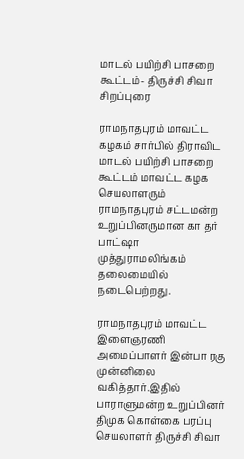மாடல் பயிற்சி பாசறை கூட்டம்- திருச்சி சிவா சிறப்புரை

ராமநாதபுரம் மாவட்ட கழகம் சார்பில் திராவிட மாடல் பயிற்சி பாசறை கூட்டம் மாவட்ட கழக செயலாளரும் ராமநாதபுரம் சட்டமன்ற உறுப்பினருமான கா தர் பாட்ஷா முத்துராமலிங்கம் தலைமையில் நடைபெற்றது.

ராமநாதபுரம் மாவட்ட இளைஞரணி அமைப்பாளர் இன்பா ரகு முன்னிலை வகித்தார்.இதில் பாராளுமன்ற உறுப்பினர் திமுக கொள்கை பரப்பு செயலாளர் திருச்சி சிவா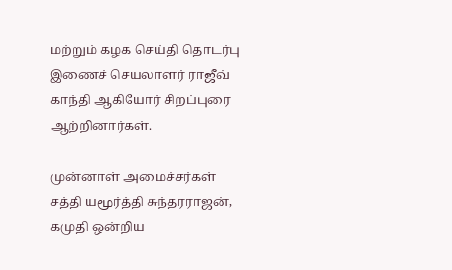மற்றும் கழக செய்தி தொடர்பு இணைச் செயலாளர் ராஜீவ் காந்தி ஆகியோர் சிறப்புரை ஆற்றினார்கள்.

முன்னாள் அமைச்சர்கள் சத்தி யமூர்த்தி சுந்தரராஜன், கமுதி ஒன்றிய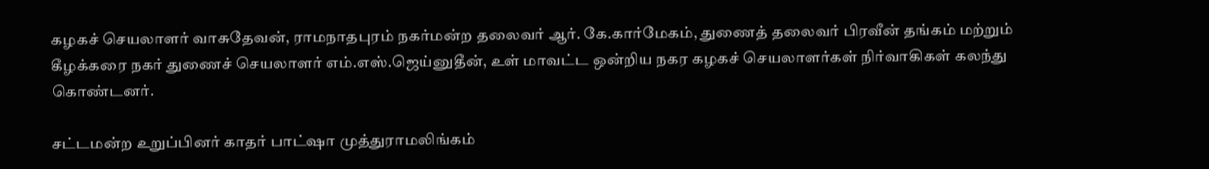கழகச் செயலாளர் வாசுதேவன், ராமநாதபுரம் நகர்மன்ற தலைவர் ஆர். கே.கார்மேகம், துணைத் தலைவர் பிரவீன் தங்கம் மற்றும் கீழக்கரை நகர் துணைச் செயலாளர் எம்.எஸ்.ஜெய்னுதீன், உள் மாவட்ட ஒன்றிய நகர கழகச் செயலாளர்கள் நிர்வாகிகள் கலந்து கொண்டனர்.

சட்டமன்ற உறுப்பினர் காதர் பாட்ஷா முத்துராமலிங்கம்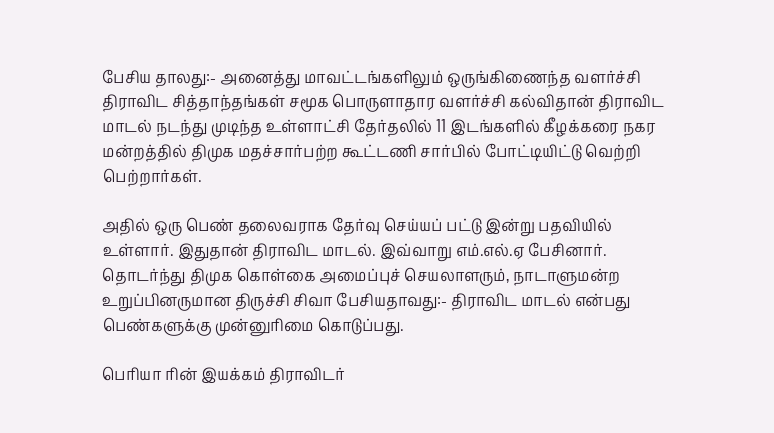பேசிய தாலது:- அனைத்து மாவட்டங்களிலும் ஒருங்கிணைந்த வளர்ச்சி திராவிட சித்தாந்தங்கள் சமூக பொருளாதார வளர்ச்சி கல்விதான் திராவிட மாடல் நடந்து முடிந்த உள்ளாட்சி தேர்தலில் 11 இடங்களில் கீழக்கரை நகர மன்றத்தில் திமுக மதச்சார்பற்ற கூட்டணி சார்பில் போட்டியிட்டு வெற்றி பெற்றார்கள்.

அதில் ஒரு பெண் தலைவராக தேர்வு செய்யப் பட்டு இன்று பதவியில் உள்ளார். இதுதான் திராவிட மாடல். இவ்வாறு எம்.எல்.ஏ பேசினார்.
தொடர்ந்து திமுக கொள்கை அமைப்புச் செயலாளரும், நாடாளுமன்ற உறுப்பினருமான திருச்சி சிவா பேசியதாவது:- திராவிட மாடல் என்பது பெண்களுக்கு முன்னுரிமை கொடுப்பது.

பெரியா ரின் இயக்கம் திராவிடர்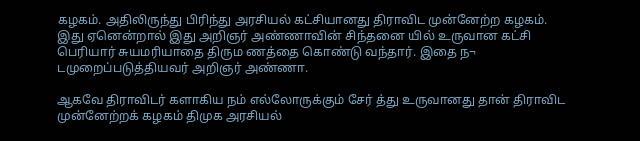கழகம். அதிலிருந்து பிரிந்து அரசியல் கட்சியானது திராவிட முன்னேற்ற கழகம். இது ஏனென்றால் இது அறிஞர் அண்ணாவின் சிந்தனை யில் உருவான கட்சி பெரியார் சுயமரியாதை திரும ணத்தை கொண்டு வந்தார். இதை ந¬ டமுறைப்படுத்தியவர் அறிஞர் அண்ணா.

ஆகவே திராவிடர் களாகிய நம் எல்லோருக்கும் சேர் த்து உருவானது தான் திராவிட முன்னேற்றக் கழகம் திமுக அரசியல்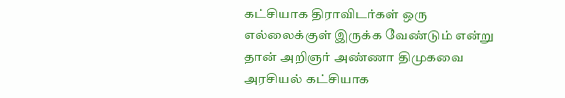கட்சியாக திராவிடர்கள் ஒரு எல்லைக்குள் இருக்க வேண்டும் என்று தான் அறிஞர் அண்ணா திமுகவை அரசியல் கட்சியாக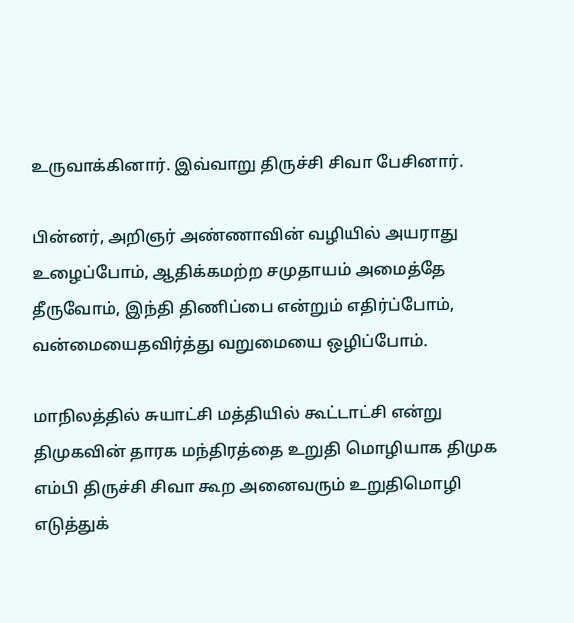உருவாக்கினார். இவ்வாறு திருச்சி சிவா பேசினார்.

பின்னர், அறிஞர் அண்ணாவின் வழியில் அயராது உழைப்போம், ஆதிக்கமற்ற சமுதாயம் அமைத்தே தீருவோம், இந்தி திணிப்பை என்றும் எதிர்ப்போம், வன்மையைதவிர்த்து வறுமையை ஒழிப்போம்.

மாநிலத்தில் சுயாட்சி மத்தியில் கூட்டாட்சி என்று திமுகவின் தாரக மந்திரத்தை உறுதி மொழியாக திமுக எம்பி திருச்சி சிவா கூற அனைவரும் உறுதிமொழி எடுத்துக்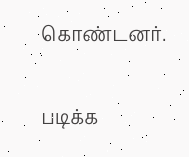கொண்டனர்.

படிக்க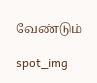வேண்டும்

spot_img